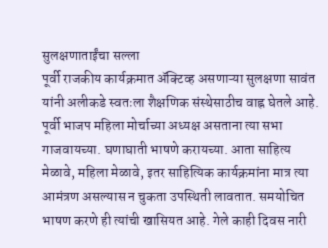सुलक्षणाताईंचा सल्ला
पूर्वी राजकीय कार्यक्रमात ॲक्टिव्ह असणाऱ्या सुलक्षणा सावंत यांनी अलीकडे स्वतःला शैक्षणिक संस्थेसाठीच वाह्न घेतले आहे. पूर्वी भाजप महिला मोर्चाच्या अध्यक्ष असताना त्या सभा गाजवायच्या. घणाघाती भाषणे करायच्या. आता साहित्य मेळावे, महिला मेळावे, इतर साहित्यिक कार्यक्रमांना मात्र त्या आमंत्रण असल्यास न चुकता उपस्थिती लावतात. समयोचित भाषण करणे ही त्यांची खासियत आहे. गेले काही दिवस नारी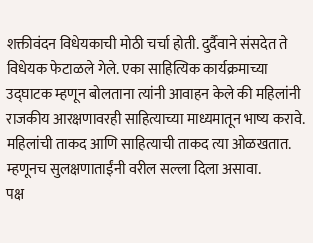शक्तीवंदन विधेयकाची मोठी चर्चा होती. दुर्दैवाने संसदेत ते विधेयक फेटाळले गेले. एका साहित्यिक कार्यक्रमाच्या उद्घाटक म्हणून बोलताना त्यांनी आवाहन केले की महिलांनी राजकीय आरक्षणावरही साहित्याच्या माध्यमातून भाष्य करावे. महिलांची ताकद आणि साहित्याची ताकद त्या ओळखतात. म्हणूनच सुलक्षणाताईंनी वरील सल्ला दिला असावा.
पक्ष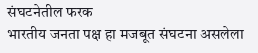संघटनेतील फरक
भारतीय जनता पक्ष हा मजबूत संघटना असलेला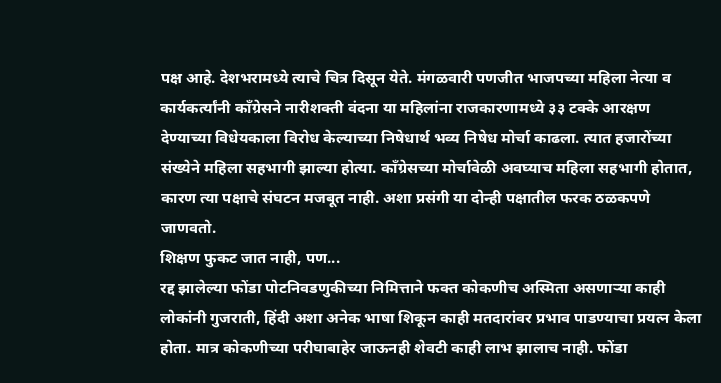पक्ष आहे. देशभरामध्ये त्याचे चित्र दिसून येते. मंगळवारी पणजीत भाजपच्या महिला नेत्या व कार्यकर्त्यांनी काँग्रेसने नारीशक्ती वंदना या महिलांना राजकारणामध्ये ३३ टक्के आरक्षण देण्याच्या विधेयकाला विरोध केल्याच्या निषेधार्थ भव्य निषेध मोर्चा काढला. त्यात हजारोंच्या संख्येने महिला सहभागी झाल्या होत्या. काँग्रेसच्या मोर्चावेळी अवघ्याच महिला सहभागी होतात, कारण त्या पक्षाचे संघटन मजबूत नाही. अशा प्रसंगी या दोन्ही पक्षातील फरक ठळकपणे जाणवतो.
शिक्षण फुकट जात नाही, पण...
रद्द झालेल्या फोंडा पोटनिवडणुकीच्या निमित्ताने फक्त कोकणीच अस्मिता असणाऱ्या काही लोकांनी गुजराती, हिंदी अशा अनेक भाषा शिकून काही मतदारांवर प्रभाव पाडण्याचा प्रयत्न केला होता. मात्र कोकणीच्या परीघाबाहेर जाऊनही शेवटी काही लाभ झालाच नाही. फोंडा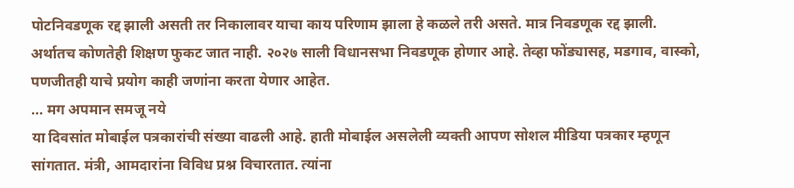पोटनिवडणूक रद्द झाली असती तर निकालावर याचा काय परिणाम झाला हे कळले तरी असते. मात्र निवडणूक रद्द झाली. अर्थातच कोणतेही शिक्षण फुकट जात नाही. २०२७ साली विधानसभा निवडणूक होणार आहे. तेव्हा फोंड्यासह, मडगाव, वास्को, पणजीतही याचे प्रयोग काही जणांना करता येणार आहेत.
... मग अपमान समजू नये
या दिवसांत मोबाईल पत्रकारांची संख्या वाढली आहे. हाती मोबाईल असलेली व्यक्ती आपण सोशल मीडिया पत्रकार म्हणून सांगतात. मंत्री, आमदारांना विविध प्रश्न विचारतात. त्यांना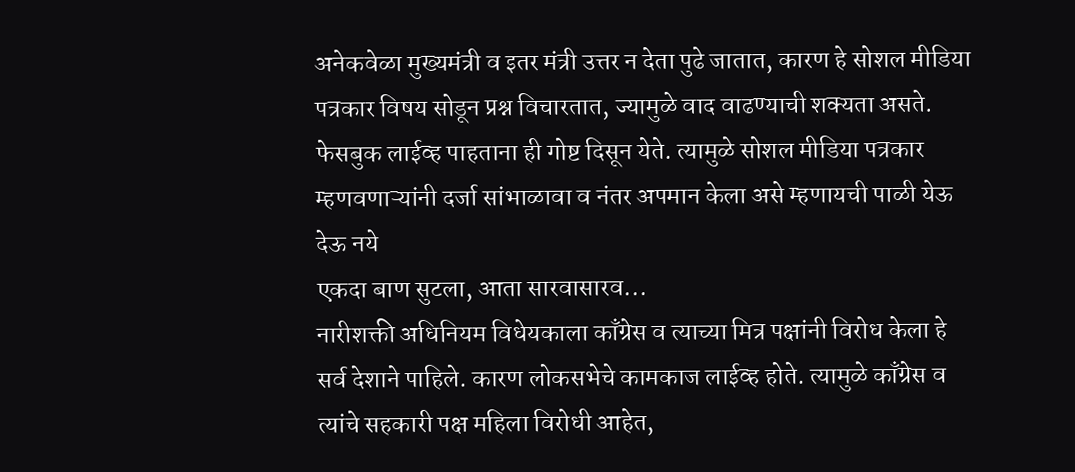अनेकवेळा मुख्यमंत्री व इतर मंत्री उत्तर न देता पुढे जातात, कारण हे सोशल मीडिया पत्रकार विषय सोडून प्रश्न विचारतात, ज्यामुळे वाद वाढण्याची शक्यता असते. फेसबुक लाईव्ह पाहताना ही गोष्ट दिसून येते. त्यामुळे सोशल मीडिया पत्रकार म्हणवणाऱ्यांनी दर्जा सांभाळावा व नंतर अपमान केला असे म्हणायची पाळी येऊ देऊ नये
एकदा बाण सुटला, आता सारवासारव...
नारीशक्ती अधिनियम विधेयकाला काँग्रेस व त्याच्या मित्र पक्षांनी विरोध केला हे सर्व देशाने पाहिले. कारण लोकसभेचे कामकाज लाईव्ह होते. त्यामुळे काँग्रेस व त्यांचे सहकारी पक्ष महिला विरोधी आहेत,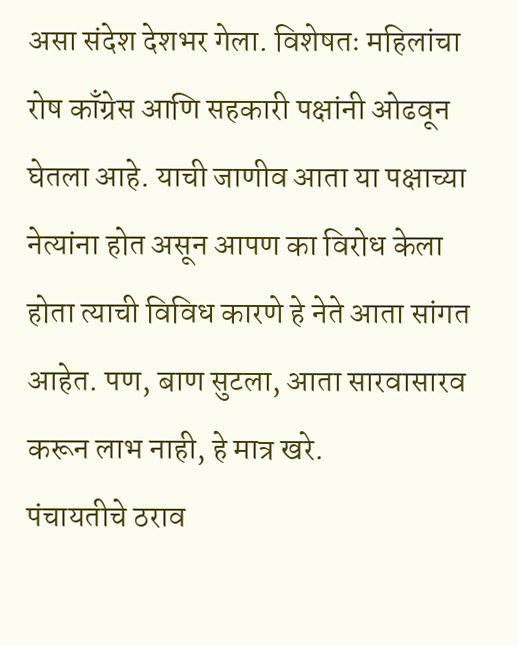असा संदेश देशभर गेला. विशेषतः महिलांचा रोष काँग्रेस आणि सहकारी पक्षांनी ओढवून घेतला आहे. याची जाणीव आता या पक्षाच्या नेत्यांना होत असून आपण का विरोध केला होता त्याची विविध कारणे हे नेते आता सांगत आहेत. पण, बाण सुटला, आता सारवासारव करून लाभ नाही, हे मात्र खरे.
पंचायतीचे ठराव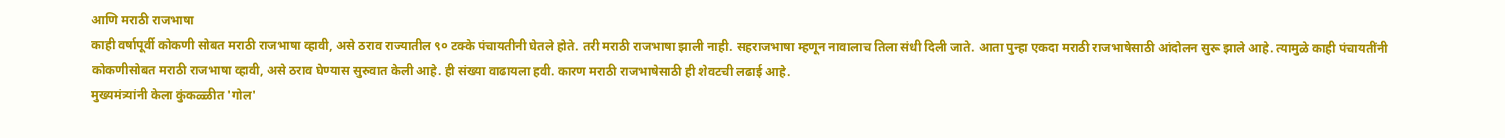आणि मराठी राजभाषा
काही वर्षापूर्वी कोकणी सोबत मराठी राजभाषा व्हावी, असे ठराव राज्यातील ९० टक्के पंचायतीनी घेतले होते. तरी मराठी राजभाषा झाली नाही. सहराजभाषा म्हणून नावालाच तिला संधी दिली जाते. आता पुन्हा एकदा मराठी राजभाषेसाठी आंदोलन सुरू झाले आहे. त्यामुळे काही पंचायतींनी कोकणीसोबत मराठी राजभाषा व्हावी, असे ठराव घेण्यास सुरुवात केली आहे. ही संख्या वाढायला हवी. कारण मराठी राजभाषेसाठी ही शेवटची लढाई आहे.
मुख्यमंत्र्यांनी केला कुंकळ्ळीत 'गोल'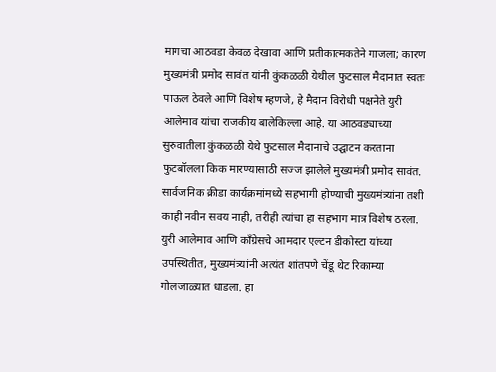मागचा आठवडा केवळ देखावा आणि प्रतीकात्मकतेने गाजला; कारण मुख्यमंत्री प्रमोद सावंत यांनी कुंकळळी येथील फुटसाल मैदानात स्वतः पाऊल ठेवले आणि विशेष म्हणजे, हे मैदान विरोधी पक्षनेते युरी आलेमाव यांचा राजकीय बालेकिल्ला आहे. या आठवड्याच्या सुरुवातीला कुंकळळी येथे फुटसाल मैदानाचे उद्घाटन करताना फुटबॉलला किक मारण्यासाठी सज्ज झालेले मुख्यमंत्री प्रमोद सावंत. सार्वजनिक क्रीडा कार्यक्रमांमध्ये सहभागी होण्याची मुख्यमंत्र्यांना तशी काही नवीन सवय नाही, तरीही त्यांचा हा सहभाग मात्र विशेष ठरला. युरी आलेमाव आणि काँग्रेसचे आमदार एल्टन डीकोस्टा यांच्या उपस्थितीत, मुख्यमंत्र्यांनी अत्यंत शांतपणे चेंडू थेट रिकाम्या गोलजाळ्यात धाडला. हा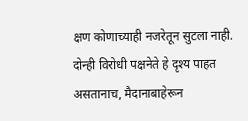क्षण कोणाच्याही नजरेतून सुटला नाही. दोन्ही विरोधी पक्षनेते हे दृश्य पाहत असतानाच, मैदानाबाहेरून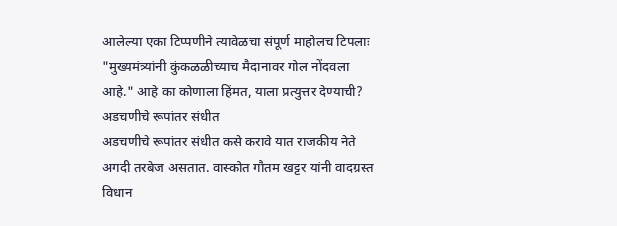आलेल्या एका टिप्पणीने त्यावेळचा संपूर्ण माहोलच टिपलाः "मुख्यमंत्र्यांनी कुंकळळीच्याच मैदानावर गोल नोंदवला आहे." आहे का कोणाला हिंमत, याला प्रत्युत्तर देण्याची?
अडचणीचे रूपांतर संधीत
अडचणीचे रूपांतर संधीत कसे करावे यात राजकीय नेते अगदी तरबेज असतात. वास्कोत गौतम खट्टर यांनी वादग्रस्त विधान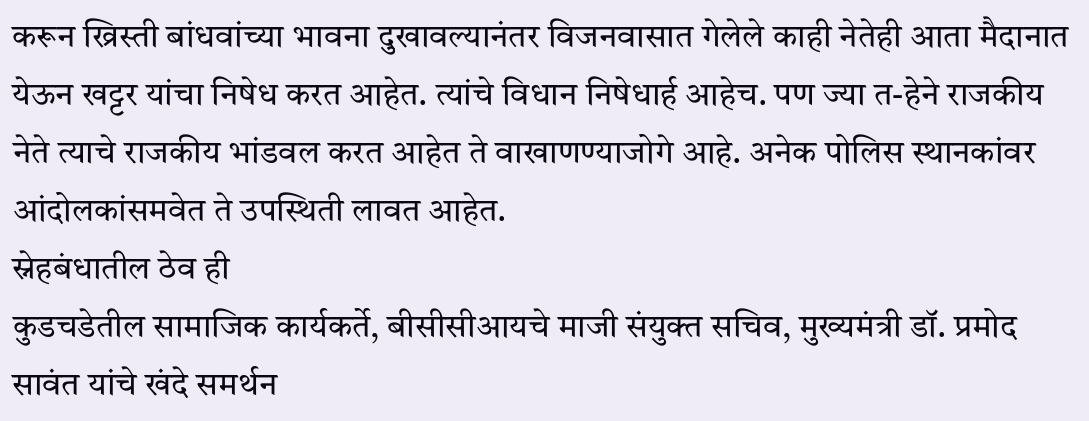करून ख्रिस्ती बांधवांच्या भावना दुखावल्यानंतर विजनवासात गेलेले काही नेतेही आता मैदानात येऊन खट्टर यांचा निषेध करत आहेत. त्यांचे विधान निषेधार्ह आहेच. पण ज्या त-हेने राजकीय नेते त्याचे राजकीय भांडवल करत आहेत ते वाखाणण्याजोगे आहे. अनेक पोलिस स्थानकांवर आंदोलकांसमवेत ते उपस्थिती लावत आहेत.
स्नेहबंधातील ठेव ही
कुडचडेतील सामाजिक कार्यकर्ते, बीसीसीआयचे माजी संयुक्त सचिव, मुख्यमंत्री डॉ. प्रमोद सावंत यांचे खंदे समर्थन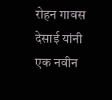रोहन गावस देसाई यांनी एक नवीन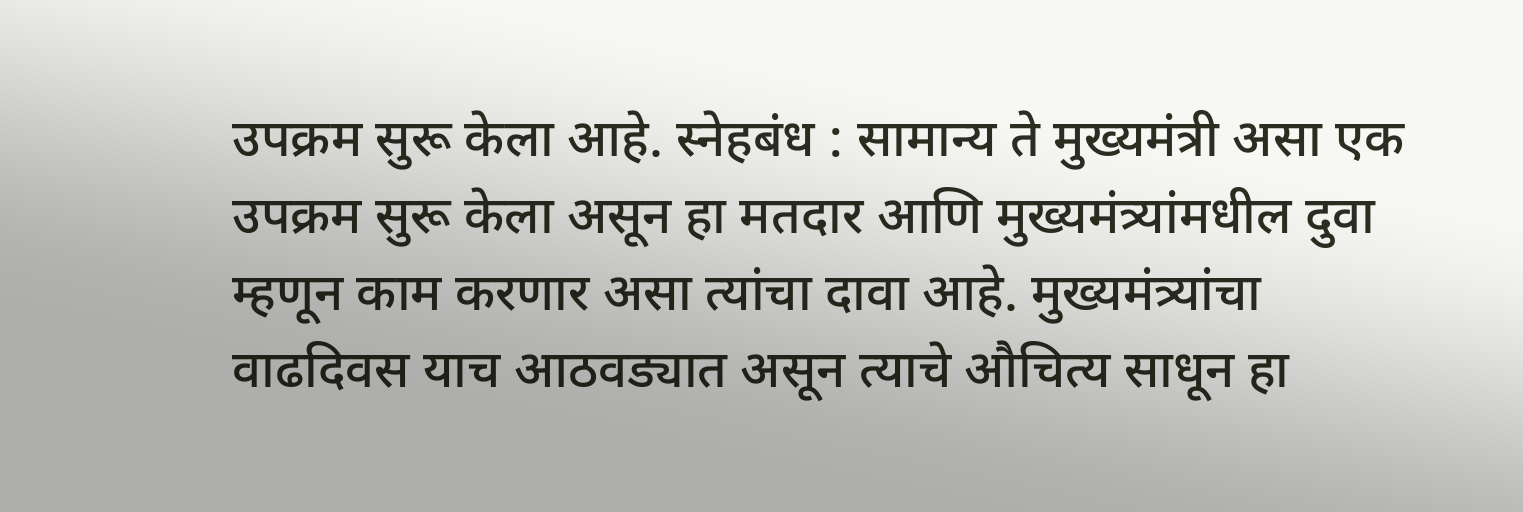उपक्रम सुरू केला आहे. स्नेहबंध : सामान्य ते मुख्यमंत्री असा एक उपक्रम सुरू केला असून हा मतदार आणि मुख्यमंत्र्यांमधील दुवा म्हणून काम करणार असा त्यांचा दावा आहे. मुख्यमंत्र्यांचा वाढदिवस याच आठवड्यात असून त्याचे औचित्य साधून हा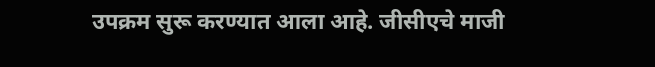उपक्रम सुरू करण्यात आला आहे. जीसीएचे माजी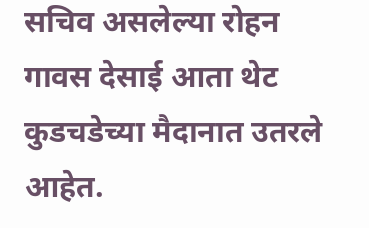सचिव असलेल्या रोहन गावस देसाई आता थेट कुडचडेच्या मैदानात उतरले आहेत.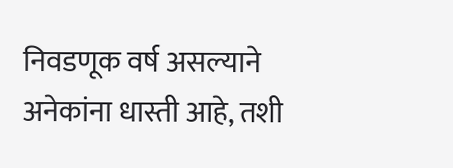निवडणूक वर्ष असल्याने अनेकांना धास्ती आहे, तशी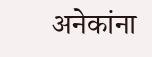अनेकांना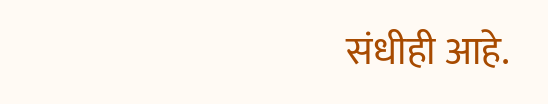संधीही आहे.